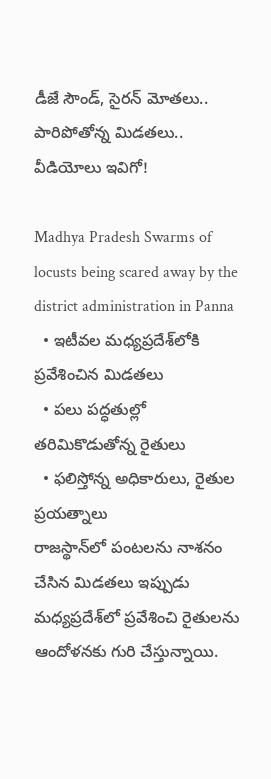డీజే సౌండ్‌, సైరన్ మోతలు.. పారిపోతోన్న మిడతలు.. వీడియోలు ఇవిగో!

Madhya Pradesh Swarms of locusts being scared away by the district administration in Panna
  • ఇటీవల మధ్యప్రదేశ్‌లోకి ప్రవేశించిన మిడతలు
  • పలు పద్ధతుల్లో తరిమికొడుతోన్న రైతులు
  • ఫలిస్తోన్న అధికారులు, రైతుల ప్రయత్నాలు
రాజస్థాన్‌లో పంటలను నాశనం చేసిన మిడతలు ఇప్పుడు మధ్యప్రదేశ్‌లో ప్రవేశించి రైతులను ఆందోళనకు గురి చేస్తున్నాయి.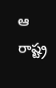ఆ రాష్ట్ర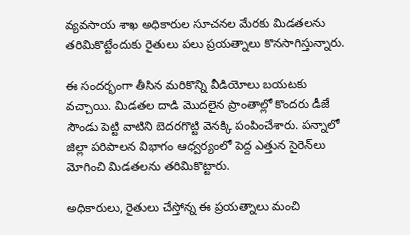వ్యవసాయ శాఖ అధికారుల సూచనల మేరకు మిడతలను తరిమికొట్టేందుకు రైతులు పలు ప్రయత్నాలు కొనసాగిస్తున్నారు.

ఈ సందర్భంగా తీసిన మరికొన్ని వీడియోలు బయటకు వచ్చాయి. మిడతల దాడి మొదలైన ప్రాంతాల్లో కొందరు డీజే సౌండు పెట్టి వాటిని బెదరగొట్టి వెనక్కి పంపించేశారు. పన్నాలో జిల్లా పరిపాలన విభాగం ఆధ్వర్యంలో పెద్ద ఎత్తున సైరెన్‌లు మోగించి మిడతలను తరిమికొట్టారు.

అధికారులు, రైతులు చేస్తోన్న ఈ ప్రయత్నాలు మంచి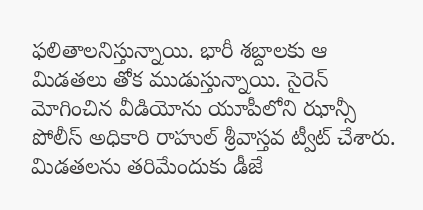ఫలితాలనిస్తున్నాయి. భారీ శబ్దాలకు ఆ మిడతలు తోక ముడుస్తున్నాయి. సైరెన్ మోగించిన వీడియోను యూపీలోని ఝాన్సీ పోలీస్ అధికారి రాహుల్ శ్రీవాస్తవ ట్వీట్ చేశారు. మిడతలను తరిమేందుకు డీజే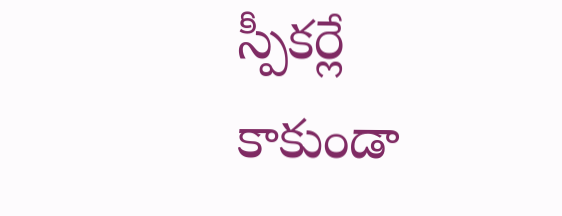స్పీకర్లే కాకుండా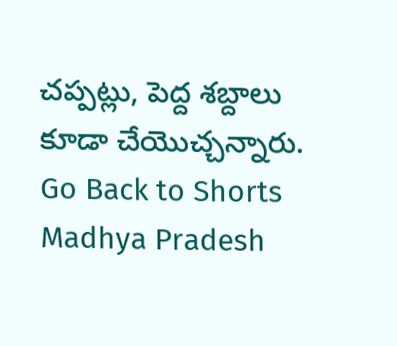చప్పట్లు, పెద్ద శబ్దాలు కూడా చేయొచ్చన్నారు.
Go Back to Shorts
Madhya Pradesh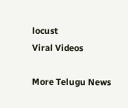locust
Viral Videos

More Telugu News